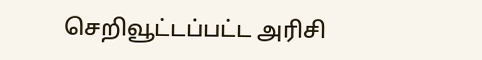செறிவூட்டப்பட்ட அரிசி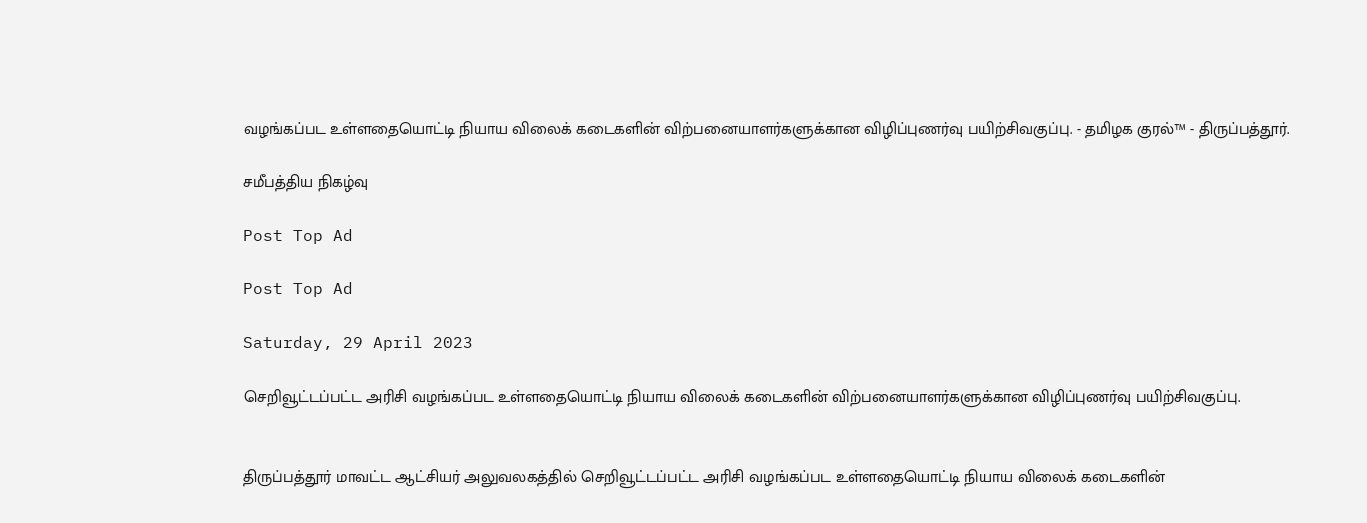வழங்கப்பட உள்ளதையொட்டி நியாய விலைக் கடைகளின் விற்பனையாளர்களுக்கான விழிப்புணர்வு பயிற்சிவகுப்பு. - தமிழக குரல்™ - திருப்பத்தூர்.

சமீபத்திய நிகழ்வு

Post Top Ad

Post Top Ad

Saturday, 29 April 2023

செறிவூட்டப்பட்ட அரிசி வழங்கப்பட உள்ளதையொட்டி நியாய விலைக் கடைகளின் விற்பனையாளர்களுக்கான விழிப்புணர்வு பயிற்சிவகுப்பு.


திருப்பத்தூர் மாவட்ட ஆட்சியர் அலுவலகத்தில் செறிவூட்டப்பட்ட அரிசி வழங்கப்பட உள்ளதையொட்டி நியாய விலைக் கடைகளின்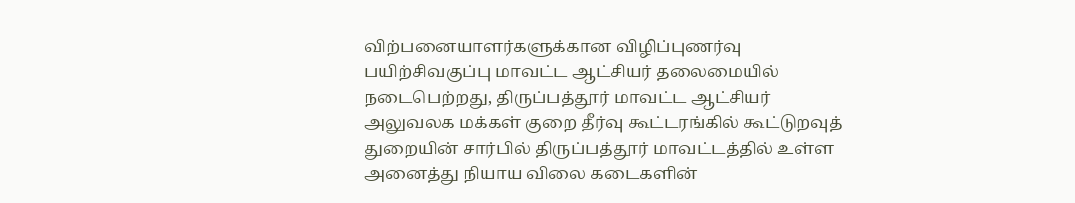விற்பனையாளர்களுக்கான விழிப்புணர்வு பயிற்சிவகுப்பு மாவட்ட ஆட்சியர் தலைமையில் நடைபெற்றது, திருப்பத்தூர் மாவட்ட ஆட்சியர் அலுவலக மக்கள் குறை தீர்வு கூட்டரங்கில் கூட்டுறவுத் துறையின் சார்பில் திருப்பத்தூர் மாவட்டத்தில் உள்ள அனைத்து நியாய விலை கடைகளின்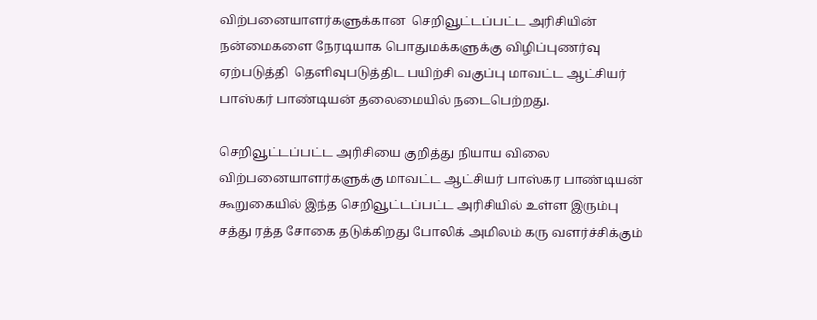விற்பனையாளர்களுக்கான  செறிவூட்டப்பட்ட அரிசியின் நன்மைகளை நேரடியாக பொதுமக்களுக்கு விழிப்புணர்வு ஏற்படுத்தி  தெளிவுபடுத்திட பயிற்சி வகுப்பு மாவட்ட ஆட்சியர் பாஸ்கர் பாண்டியன் தலைமையில் நடைபெற்றது.

செறிவூட்டப்பட்ட அரிசியை குறித்து நியாய விலை விற்பனையாளர்களுக்கு மாவட்ட ஆட்சியர் பாஸ்கர பாண்டியன் கூறுகையில் இந்த செறிவூட்டப்பட்ட அரிசியில் உள்ள இரும்பு சத்து ரத்த சோகை தடுக்கிறது போலிக் அமிலம் கரு வளர்ச்சிக்கும்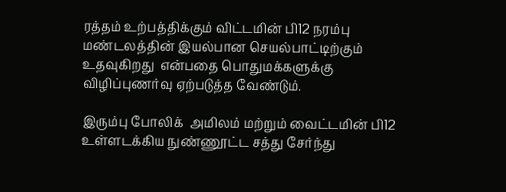ரத்தம் உற்பத்திக்கும் விட்டமின் பி12 நரம்பு மண்டலத்தின் இயல்பான செயல்பாட்டிற்கும் உதவுகிறது  என்பதை பொதுமக்களுக்கு விழிப்புணர்வு ஏற்படுத்த வேண்டும்.

இரும்பு போலிக்  அமிலம் மற்றும் வைட்டமின் பி12 உள்ளடக்கிய நுண்ணூட்ட சத்து சேர்ந்து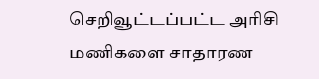செறிவூட்டப்பட்ட அரிசி  மணிகளை சாதாரண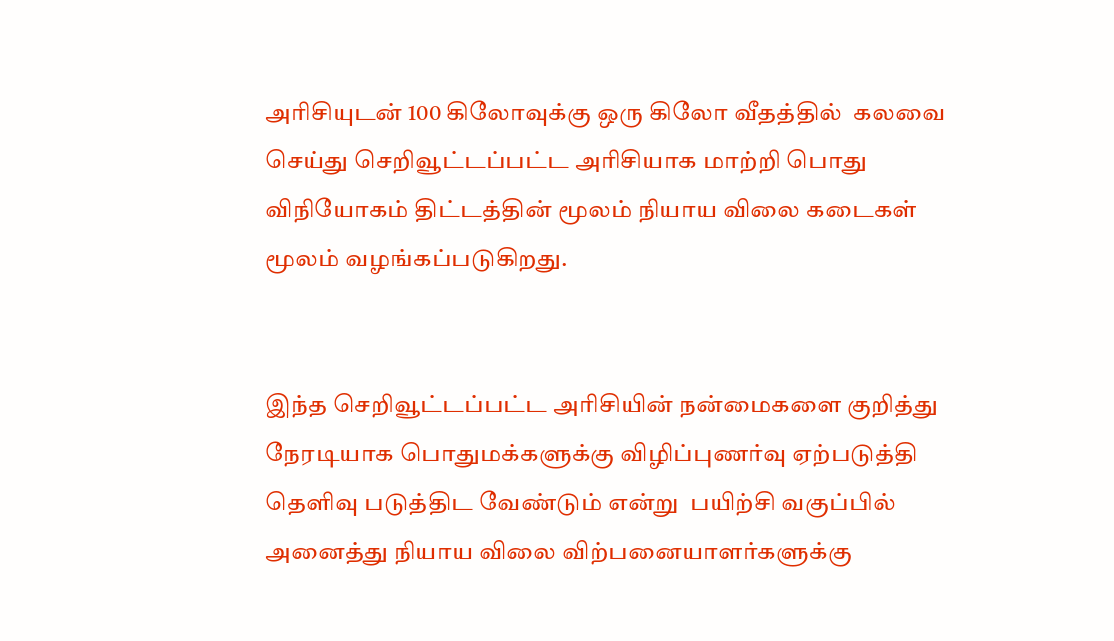அரிசியுடன் 100 கிலோவுக்கு ஒரு கிலோ வீதத்தில்  கலவை செய்து செறிவூட்டப்பட்ட அரிசியாக மாற்றி பொது விநியோகம் திட்டத்தின் மூலம் நியாய விலை கடைகள் மூலம் வழங்கப்படுகிறது.


இந்த செறிவூட்டப்பட்ட அரிசியின் நன்மைகளை குறித்து நேரடியாக பொதுமக்களுக்கு விழிப்புணர்வு ஏற்படுத்தி தெளிவு படுத்திட வேண்டும் என்று  பயிற்சி வகுப்பில் அனைத்து நியாய விலை விற்பனையாளர்களுக்கு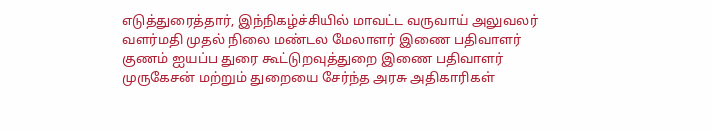எடுத்துரைத்தார், இந்நிகழ்ச்சியில் மாவட்ட வருவாய் அலுவலர் வளர்மதி முதல் நிலை மண்டல மேலாளர் இணை பதிவாளர்  குணம் ஐயப்ப துரை கூட்டுறவுத்துறை இணை பதிவாளர் முருகேசன் மற்றும் துறையை சேர்ந்த அரசு அதிகாரிகள்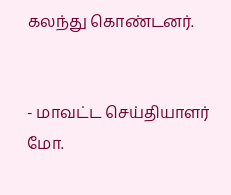கலந்து கொண்டனர்.


- மாவட்ட செய்தியாளர் மோ.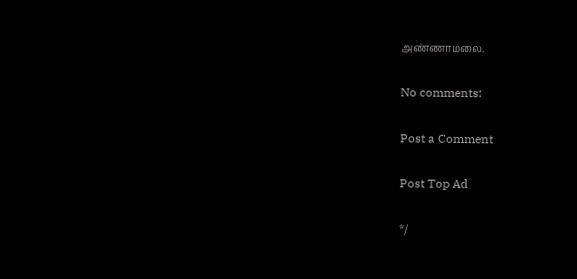அண்ணாமலை.

No comments:

Post a Comment

Post Top Ad

*/